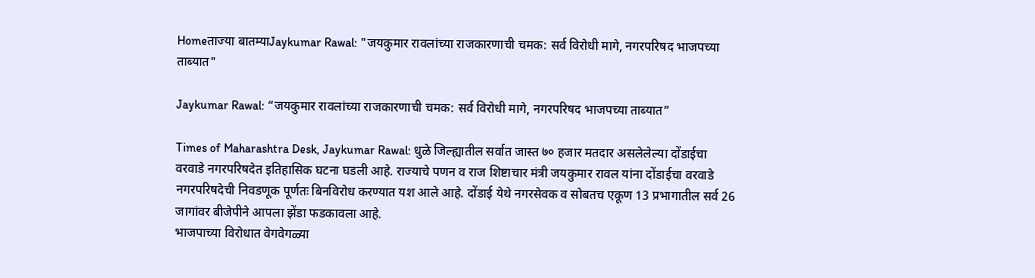Homeताज्या बातम्याJaykumar Rawal: "जयकुमार रावलांच्या राजकारणाची चमक: सर्व विरोधी मागे, नगरपरिषद भाजपच्या ताब्यात"

Jaykumar Rawal: “जयकुमार रावलांच्या राजकारणाची चमक: सर्व विरोधी मागे, नगरपरिषद भाजपच्या ताब्यात”

Times of Maharashtra Desk, Jaykumar Rawal: धुळे जिल्ह्यातील सर्वात जास्त ७० हजार मतदार असलेलेल्या दोंडाईचा वरवाडे नगरपरिषदेत इतिहासिक घटना घडली आहे. राज्याचे पणन व राज शिष्टाचार मंत्री जयकुमार रावल यांना दोंडाईचा वरवाडे नगरपरिषदेची निवडणूक पूर्णतः बिनविरोध करण्यात यश आले आहे. दोंडाई येथे नगरसेवक व सोबतच एकूण 13 प्रभागातील सर्व 26 जागांवर बीजेपीने आपला झेंडा फडकावला आहे.
भाजपाच्या विरोधात वेगवेगळ्या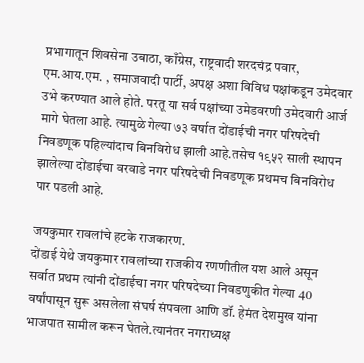प्रभागातून शिवसेना उबाठा, काँग्रेस, राष्ट्रवादी शरदचंद्र पवार, एम.आय.एम. , समाजवादी पार्टी, अपक्ष अशा विविध पक्षांकडून उमेदवार उभे करण्यात आले होते. परतू या सर्व पक्षांच्या उमेडवरणी उमेदवारी आर्ज मागे घेतला आहे. त्यामुळे गेल्या ७३ वर्षात दोंडाईची नगर परिषदेची निवडणूक पहिल्यांदाच बिनविरोध झाली आहे.तसेच १९५२ साली स्थापन झालेल्या दोंडाईचा वरवाडे नगर परिषदेची निवडणूक प्रथमच बिनविरोध पार पडली आहे.

जयकुमार रावलांचे हटके राजकारण.
दोंडाई येथे जयकुमार रावलांच्या राजकीय रणणीतील यश आले असून सर्वात प्रथम त्यांनी दोंडाईचा नगर परिषदेच्या निवडणुकीत गेल्या 40 वर्षांपासून सुरू असलेला संघर्ष संपवला आणि डॉ. हेमंत देशमुख यांना भाजपात सामील करून घेतले.त्यानंतर नगराध्यक्ष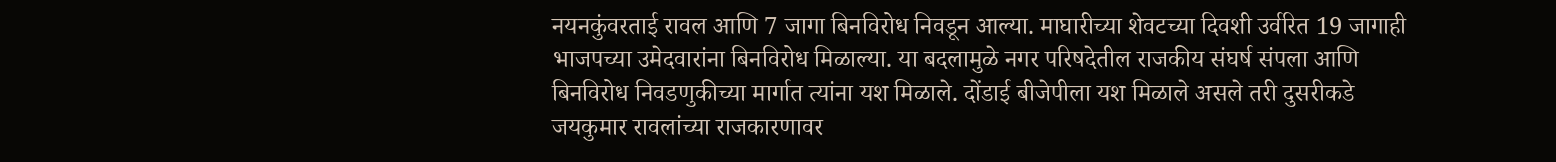नयनकुंवरताई रावल आणि 7 जागा बिनविरोध निवडून आल्या. माघारीच्या शेवटच्या दिवशी उर्वरित 19 जागाही भाजपच्या उमेदवारांना बिनविरोध मिळाल्या. या बदलामुळे नगर परिषदेतील राजकीय संघर्ष संपला आणि बिनविरोध निवडणुकीच्या मार्गात त्यांना यश मिळाले. दोंडाई बीजेपीला यश मिळाले असले तरी दुसरीकडे जयकुमार रावलांच्या राजकारणावर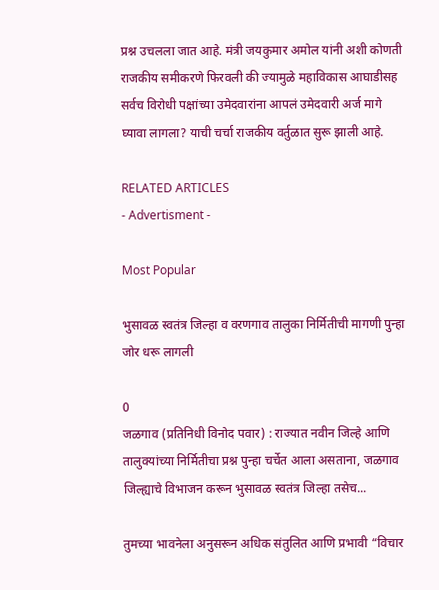प्रश्न उचलला जात आहे. मंत्री जयकुमार अमोल यांनी अशी कोणती राजकीय समीकरणे फिरवली की ज्यामुळे महाविकास आघाडीसह सर्वच विरोधी पक्षांच्या उमेदवारांना आपलं उमेदवारी अर्ज मागे घ्यावा लागला? याची चर्चा राजकीय वर्तुळात सुरू झाली आहे.

RELATED ARTICLES
- Advertisment -

Most Popular

भुसावळ स्वतंत्र जिल्हा व वरणगाव तालुका निर्मितीची मागणी पुन्हा जोर धरू लागली

0
जळगाव (प्रतिनिधी विनोद पवार) : राज्यात नवीन जिल्हे आणि तालुक्यांच्या निर्मितीचा प्रश्न पुन्हा चर्चेत आला असताना, जळगाव जिल्ह्याचे विभाजन करून भुसावळ स्वतंत्र जिल्हा तसेच...

तुमच्या भावनेला अनुसरून अधिक संतुलित आणि प्रभावी “विचार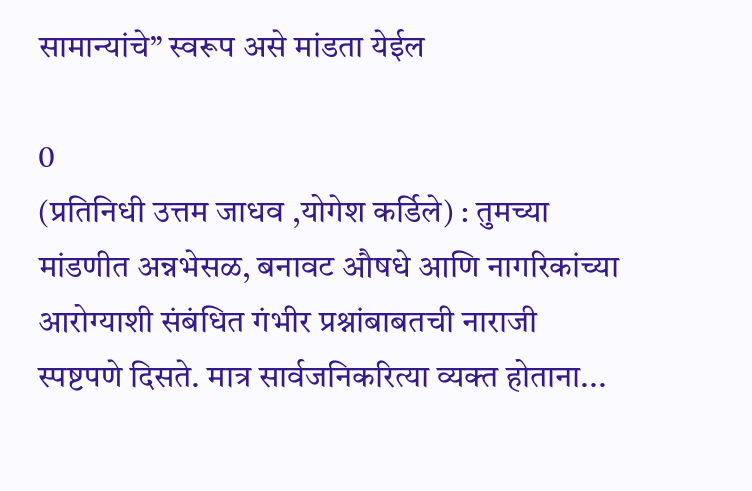सामान्यांचे” स्वरूप असे मांडता येईल

0
(प्रतिनिधी उत्तम जाधव ,योगेश कर्डिले) : तुमच्या मांडणीत अन्नभेसळ, बनावट औषधे आणि नागरिकांच्या आरोग्याशी संबंधित गंभीर प्रश्नांबाबतची नाराजी स्पष्टपणे दिसते. मात्र सार्वजनिकरित्या व्यक्त होताना...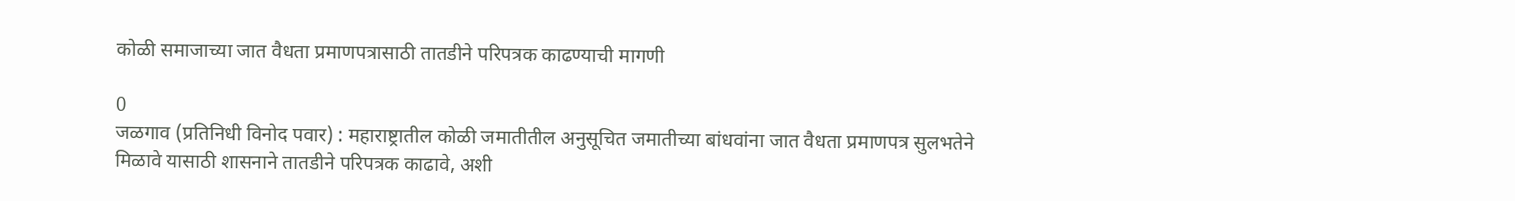कोळी समाजाच्या जात वैधता प्रमाणपत्रासाठी तातडीने परिपत्रक काढण्याची मागणी

0
जळगाव (प्रतिनिधी विनोद पवार) : महाराष्ट्रातील कोळी जमातीतील अनुसूचित जमातीच्या बांधवांना जात वैधता प्रमाणपत्र सुलभतेने मिळावे यासाठी शासनाने तातडीने परिपत्रक काढावे, अशी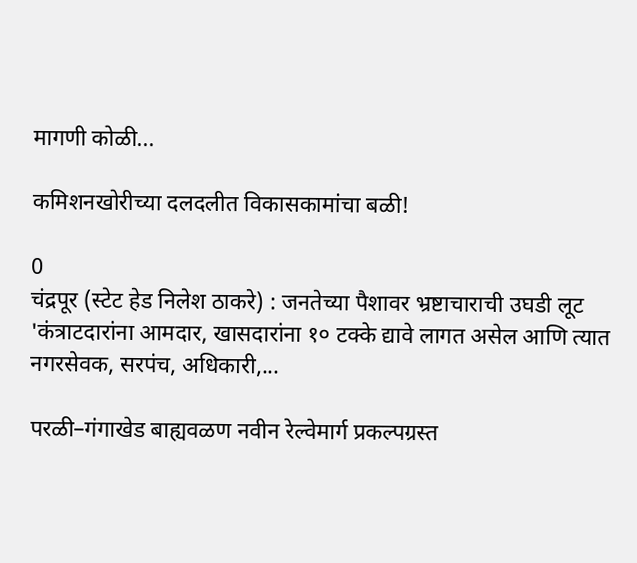मागणी कोळी...

कमिशनखोरीच्या दलदलीत विकासकामांचा बळी!

0
चंद्रपूर (स्टेट हेड निलेश ठाकरे) : जनतेच्या पैशावर भ्रष्टाचाराची उघडी लूट 'कंत्राटदारांना आमदार, खासदारांना १० टक्के द्यावे लागत असेल आणि त्यात नगरसेवक, सरपंच, अधिकारी,...

परळी–गंगाखेड बाह्यवळण नवीन रेल्वेमार्ग प्रकल्पग्रस्त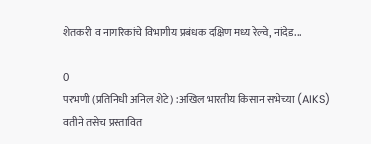शेतकरी व नागरिकांचे विभागीय प्रबंधक दक्षिण मध्य रेल्वे, नांदेड...

0
परभणी (प्रतिनिधी अनिल शेटे) :अखिल भारतीय किसान सभेच्या (AIKS) वतीने तसेच प्रस्तावित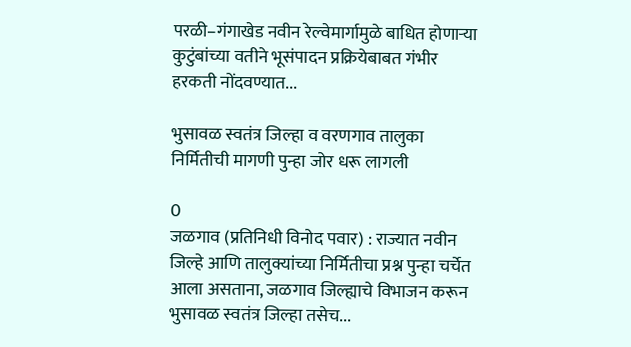परळी–गंगाखेड नवीन रेल्वेमार्गामुळे बाधित होणाऱ्या कुटुंबांच्या वतीने भूसंपादन प्रक्रियेबाबत गंभीर हरकती नोंदवण्यात...

भुसावळ स्वतंत्र जिल्हा व वरणगाव तालुका निर्मितीची मागणी पुन्हा जोर धरू लागली

0
जळगाव (प्रतिनिधी विनोद पवार) : राज्यात नवीन जिल्हे आणि तालुक्यांच्या निर्मितीचा प्रश्न पुन्हा चर्चेत आला असताना, जळगाव जिल्ह्याचे विभाजन करून भुसावळ स्वतंत्र जिल्हा तसेच...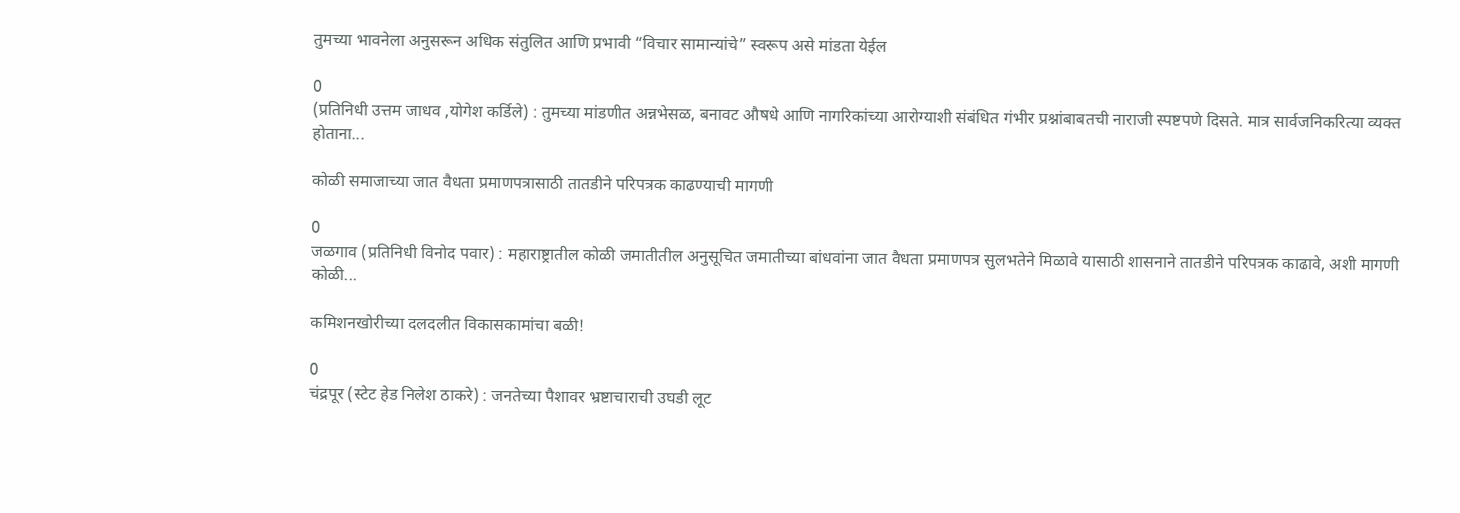तुमच्या भावनेला अनुसरून अधिक संतुलित आणि प्रभावी “विचार सामान्यांचे” स्वरूप असे मांडता येईल

0
(प्रतिनिधी उत्तम जाधव ,योगेश कर्डिले) : तुमच्या मांडणीत अन्नभेसळ, बनावट औषधे आणि नागरिकांच्या आरोग्याशी संबंधित गंभीर प्रश्नांबाबतची नाराजी स्पष्टपणे दिसते. मात्र सार्वजनिकरित्या व्यक्त होताना...

कोळी समाजाच्या जात वैधता प्रमाणपत्रासाठी तातडीने परिपत्रक काढण्याची मागणी

0
जळगाव (प्रतिनिधी विनोद पवार) : महाराष्ट्रातील कोळी जमातीतील अनुसूचित जमातीच्या बांधवांना जात वैधता प्रमाणपत्र सुलभतेने मिळावे यासाठी शासनाने तातडीने परिपत्रक काढावे, अशी मागणी कोळी...

कमिशनखोरीच्या दलदलीत विकासकामांचा बळी!

0
चंद्रपूर (स्टेट हेड निलेश ठाकरे) : जनतेच्या पैशावर भ्रष्टाचाराची उघडी लूट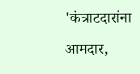'कंत्राटदारांना आमदार,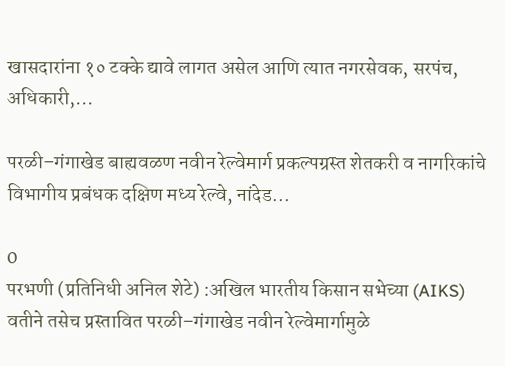खासदारांना १० टक्के द्यावे लागत असेल आणि त्यात नगरसेवक, सरपंच, अधिकारी,...

परळी–गंगाखेड बाह्यवळण नवीन रेल्वेमार्ग प्रकल्पग्रस्त शेतकरी व नागरिकांचे विभागीय प्रबंधक दक्षिण मध्य रेल्वे, नांदेड...

0
परभणी (प्रतिनिधी अनिल शेटे) :अखिल भारतीय किसान सभेच्या (AIKS) वतीने तसेच प्रस्तावित परळी–गंगाखेड नवीन रेल्वेमार्गामुळे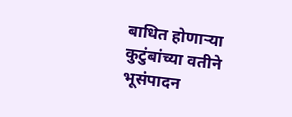बाधित होणाऱ्या कुटुंबांच्या वतीने भूसंपादन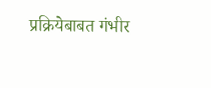प्रक्रियेबाबत गंभीर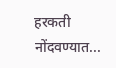हरकती नोंदवण्यात...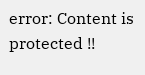error: Content is protected !!